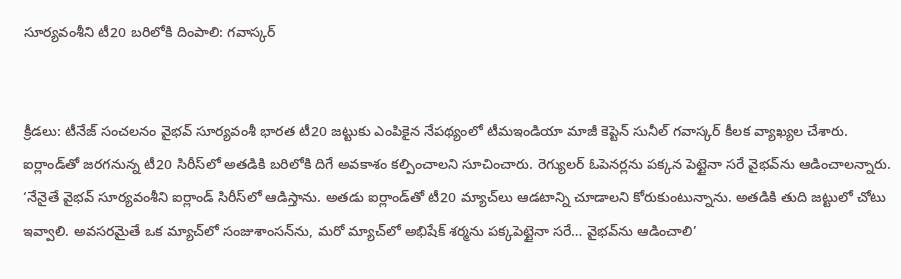సూర్యవంశీని టీ20 బరిలోకి దింపాలి: గవాస్కర్


క్రీడలు: టీనేజ్ సంచలనం వైభవ్ సూర్యవంశీ భారత టీ20 జట్టుకు ఎంపికైన నేపథ్యంలో టీమఇండియా మాజీ కెప్టెన్ సునీల్ గవాస్కర్ కీలక వ్యాఖ్యల చేశారు. ఐర్లాండ్‌తో జరగనున్న టీ20 సిరీస్‌లో అతడికి బరిలోకి దిగే అవకాశం కల్పించాలని సూచించారు. రెగ్యులర్ ఓపెనర్లను పక్కన పెట్టైనా సరే వైభవ్‌ను ఆడించాలన్నారు. ‘నేనైతే వైభవ్ సూర్యవంశీని ఐర్లాండ్ సిరీస్‌లో ఆడిస్తాను. అతడు ఐర్లాండ్‌తో టీ20 మ్యాచ్‌లు ఆడటాన్ని చూడాలని కోరుకుంటున్నాను. అతడికి తుది జట్టులో చోటు ఇవ్వాలి. అవసరమైతే ఒక మ్యాచ్‌లో సంజుశాంసన్‌ను, మరో మ్యాచ్‌లో అభిషేక్ శర్మను పక్కపెట్టైనా సరే… వైభవ్‌ను ఆడించాలి’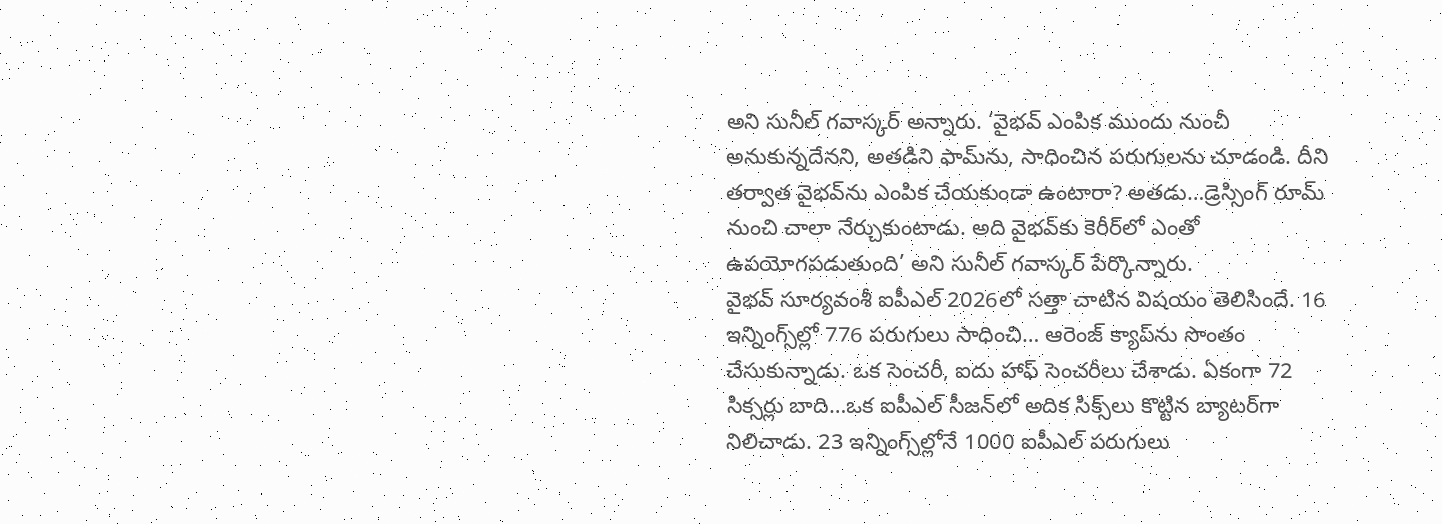అని సునీల్ గవాస్కర్ అన్నారు. ‘వైభవ్ ఎంపిక ముందు నుంచీ అనుకున్నదేనని, అతడిని ఫామ్‌ను, సాధించిన పరుగులను చూడండి. దీని తర్వాత వైభవ్‌ను ఎంపిక చేయకుండా ఉంటారా? అతడు…డ్రెస్సింగ్ రూమ్ నుంచి చాలా నేర్చుకుంటాడు. అది వైభవ్‌కు కెరీర్‌లో ఎంతో ఉపయోగపడుతుంది’ అని సునీల్ గవాస్కర్ పేర్కొన్నారు.
వైభవ్ సూర్యవంశీ ఐపీఎల్ 2026లో సత్తా చాటిన విషయం తెలిసిందే. 16 ఇన్నింగ్స్‌ల్లో 776 పరుగులు సాధించి… ఆరెంజ్ క్యాప్‌ను సొంతం చేసుకున్నాడు. ఒక సెంచరీ, ఐదు హాఫ్ సెంచరీలు చేశాడు. ఏకంగా 72 సిక్సర్లు బాది…ఒక ఐపీఎల్ సీజన్‌లో అదిక సిక్స్‌లు కొట్టిన బ్యాటర్‌గా నిలిచాడు. 23 ఇన్నింగ్స్‌ల్లోనే 1000 ఐపీఎల్ పరుగులు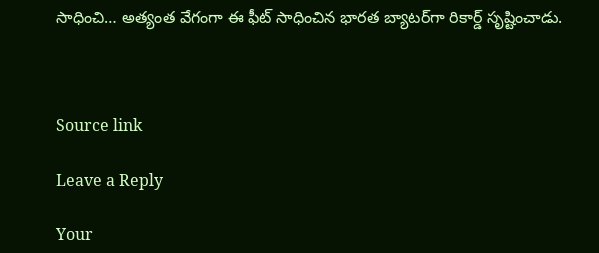సాధించి… అత్యంత వేగంగా ఈ ఫీట్ సాధించిన భారత బ్యాటర్‌గా రికార్డ్ సృష్టించాడు.



Source link

Leave a Reply

Your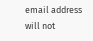email address will not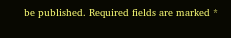be published. Required fields are marked *